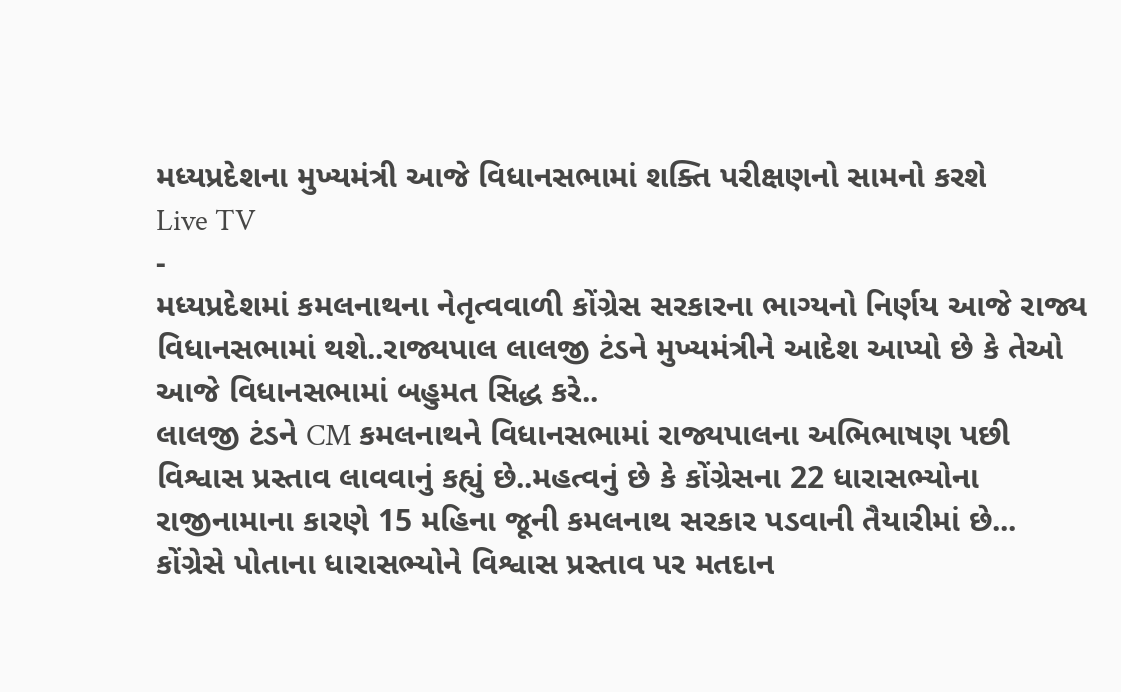મધ્યપ્રદેશના મુખ્યમંત્રી આજે વિધાનસભામાં શક્તિ પરીક્ષણનો સામનો કરશે
Live TV
-
મધ્યપ્રદેશમાં કમલનાથના નેતૃત્વવાળી કોંગ્રેસ સરકારના ભાગ્યનો નિર્ણય આજે રાજ્ય વિધાનસભામાં થશે..રાજ્યપાલ લાલજી ટંડને મુખ્યમંત્રીને આદેશ આપ્યો છે કે તેઓ આજે વિધાનસભામાં બહુમત સિદ્ધ કરે..
લાલજી ટંડને CM કમલનાથને વિધાનસભામાં રાજ્યપાલના અભિભાષણ પછી વિશ્વાસ પ્રસ્તાવ લાવવાનું કહ્યું છે..મહત્વનું છે કે કોંગ્રેસના 22 ધારાસભ્યોના રાજીનામાના કારણે 15 મહિના જૂની કમલનાથ સરકાર પડવાની તૈયારીમાં છે...
કોંગ્રેસે પોતાના ધારાસભ્યોને વિશ્વાસ પ્રસ્તાવ પર મતદાન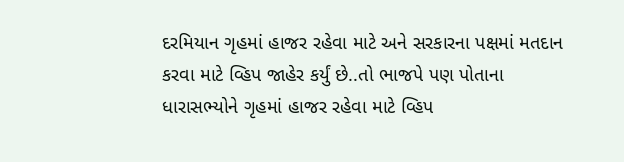દરમિયાન ગૃહમાં હાજર રહેવા માટે અને સરકારના પક્ષમાં મતદાન કરવા માટે વ્હિપ જાહેર કર્યું છે..તો ભાજપે પણ પોતાના ધારાસભ્યોને ગૃહમાં હાજર રહેવા માટે વ્હિપ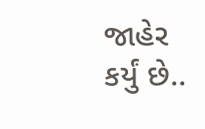જાહેર કર્યું છે..